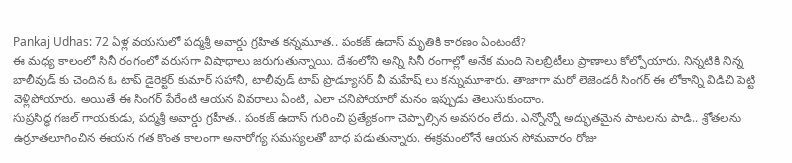Pankaj Udhas: 72 ఏళ్ల వయసులో పద్మశ్రీ అవార్డు గ్రహిత కన్నమూత.. పంకజ్ ఉదాస్ మృతికి కారణం ఏంటంటే?
ఈ మధ్య కాలంలో సినీ రంగంలో వరుసగా విషాధాలు జరుగుతున్నాయి. దేశంలోని అన్ని సినీ రంగాల్లో అనేక మంది సెలబ్రిటీలు ప్రాణాలు కోల్పోయారు. నిన్నటికి నిన్న బాలీవుడ్ కు చెందిన ఓ టాప్ డైరెక్టర్ కుమార్ సహానీ, టాలీవుడ్ టాప్ ప్రొడ్యూసర్ వీ మహేష్ లు కన్నుమూశారు. తాజాగా మరో లెజెండరీ సింగర్ ఈ లోకాన్ని విడిచి పెట్టి వెళ్లిపోయారు. అయితే ఈ సింగర్ పేరేంటి ఆయన వివరాలు ఏంటి, ఎలా చనిపోయారో మనం ఇప్పుడు తెలుసుకుందాం.
సుప్రసిద్ధ గజల్ గాయకుడు, పద్మశ్రీ అవార్డు గ్రహీత.. పంకజ్ ఉదాస్ గురించి ప్రత్యేకంగా చెప్పాల్సిన అవసరం లేదు. ఎన్నోన్నో అద్భుతమైన పాటలను పాడి.. శ్రోతలను ఉర్రూతలూగించిన ఈయన గత కొంత కాలంగా అనారోగ్య సమస్యలతో బాధ పడుతున్నారు. ఈక్రమంలోనే ఆయన సోమవారం రోజు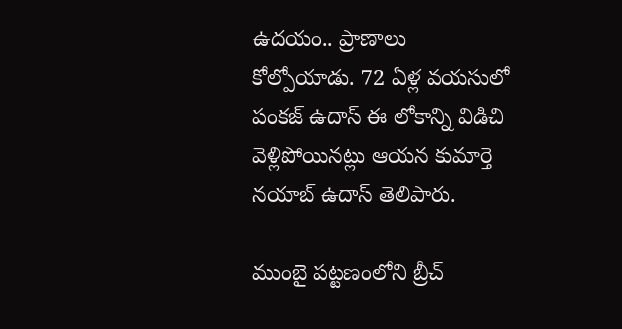ఉదయం.. ప్రాణాలు కోల్పోయాడు. 72 ఏళ్ల వయసులో పంకజ్ ఉదాస్ ఈ లోకాన్ని విడిచి వెళ్లిపోయినట్లు ఆయన కుమార్తె నయాబ్ ఉదాస్ తెలిపారు.

ముంబై పట్టణంలోని బ్రీచ్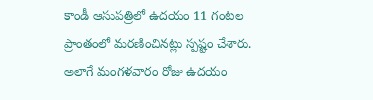కాండీ ఆసుపత్రిలో ఉదయం 11 గంటల ప్రాంతంలో మరణించినట్లు స్పష్టం చేశారు. అలాగే మంగళవారం రోజు ఉదయం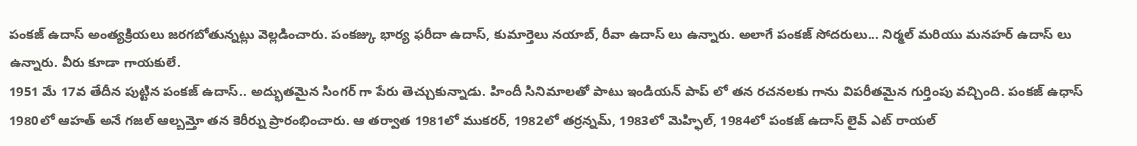పంకజ్ ఉదాస్ అంత్యక్రియలు జరగబోతున్నట్లు వెల్లడించారు. పంకజ్కు భార్య ఫరీదా ఉదాస్, కుమార్తెలు నయాబ్, రీవా ఉదాస్ లు ఉన్నారు. అలాగే పంకజ్ సోదరులు... నిర్మల్ మరియు మనహర్ ఉదాస్ లు ఉన్నారు. వీరు కూడా గాయకులే.
1951 మే 17వ తేదీన పుట్టిన పంకజ్ ఉదాస్.. అద్భుతమైన సింగర్ గా పేరు తెచ్చుకున్నాడు. హిందీ సినిమాలతో పాటు ఇండియన్ పాప్ లో తన రచనలకు గాను విపరీతమైన గుర్తింపు వచ్చింది. పంకజ్ ఉధాస్ 1980లో ఆహత్ అనే గజల్ ఆల్బమ్తో తన కెరీర్ను ప్రారంభించారు. ఆ తర్వాత 1981లో ముకరర్, 1982లో తర్రన్నమ్, 1983లో మెహ్ఫిల్, 1984లో పంకజ్ ఉదాస్ లైవ్ ఎట్ రాయల్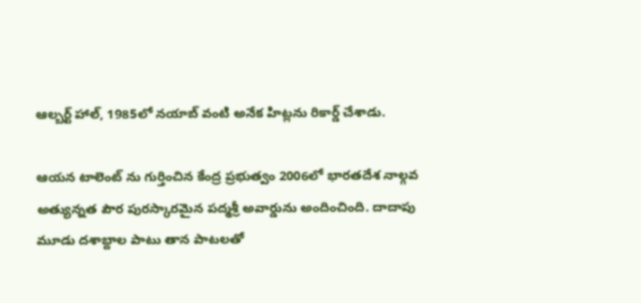ఆల్బర్ట్ హాల్, 1985లో నయాబ్ వంటి అనేక హిట్లను రికార్డ్ చేశాడు.

ఆయన టాలెంట్ ను గుర్తించిన కేంద్ర ప్రభుత్వం 2006లో భారతదేశ నాల్గవ అత్యున్నత పౌర పురస్కారమైన పద్మశ్రీ అవార్డును అందించింది. దాదాపు మూడు దశాబ్దాల పాటు తాన పాటలతో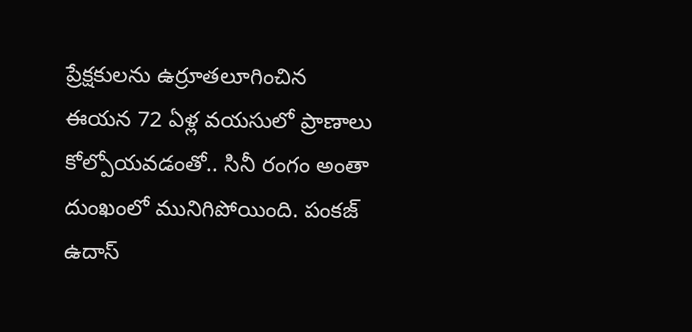ప్రేక్షకులను ఉర్రూతలూగించిన ఈయన 72 ఏళ్ల వయసులో ప్రాణాలు కోల్పోయవడంతో.. సినీ రంగం అంతా దుంఖంలో మునిగిపోయింది. పంకజ్ ఉదాస్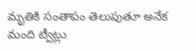మృతికి సంతాపం తెలుపుతూ అనేక మంది ట్వీట్లు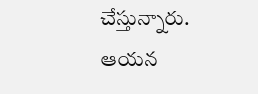చేస్తున్నారు. ఆయన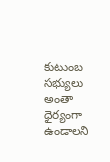కుటుంబ సభ్యులు అంతా ధైర్యంగా ఉండాలని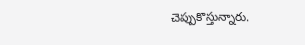చెప్పుకొస్తున్నారు.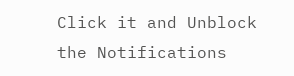Click it and Unblock the Notifications